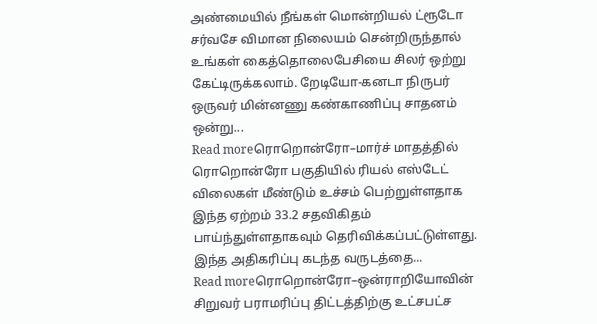அண்மையில் நீங்கள் மொன்றியல் ட்ரூடோ சர்வசே விமான நிலையம் சென்றிருந்தால் உங்கள் கைத்தொலைபேசியை சிலர் ஒற்று கேட்டிருக்கலாம். றேடியோ-கனடா நிருபர் ஒருவர் மின்னணு கண்காணிப்பு சாதனம் ஒன்று...
Read moreரொறொன்ரோ–மார்ச் மாதத்தில் ரொறொன்ரோ பகுதியில் ரியல் எஸ்டேட் விலைகள் மீண்டும் உச்சம் பெற்றுள்ளதாக இந்த ஏற்றம் 33.2 சதவிகிதம் பாய்ந்துள்ளதாகவும் தெரிவிக்கப்பட்டுள்ளது. இந்த அதிகரிப்பு கடந்த வருடத்தை...
Read moreரொறொன்ரோ–ஒன்ராறியோவின் சிறுவர் பராமரிப்பு திட்டத்திற்கு உட்சபட்ச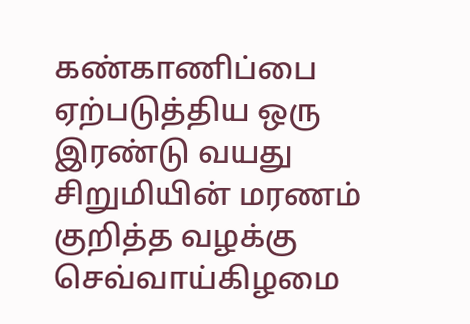கண்காணிப்பை ஏற்படுத்திய ஒரு இரண்டு வயது சிறுமியின் மரணம் குறித்த வழக்கு செவ்வாய்கிழமை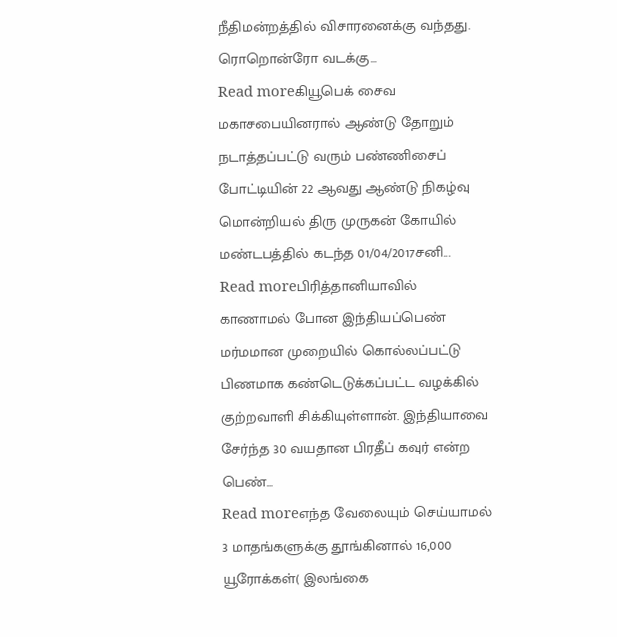நீதிமன்றத்தில் விசாரனைக்கு வந்தது. ரொறொன்ரோ வடக்கு...
Read moreகியூபெக் சைவ மகாசபையினரால் ஆண்டு தோறும் நடாத்தப்பட்டு வரும் பண்ணிசைப் போட்டியின் 22 ஆவது ஆண்டு நிகழ்வு மொன்றியல் திரு முருகன் கோயில் மண்டபத்தில் கடந்த 01/04/2017சனி...
Read moreபிரித்தானியாவில் காணாமல் போன இந்தியப்பெண் மர்மமான முறையில் கொல்லப்பட்டு பிணமாக கண்டெடுக்கப்பட்ட வழக்கில் குற்றவாளி சிக்கியுள்ளான். இந்தியாவை சேர்ந்த 30 வயதான பிரதீப் கவுர் என்ற பெண்...
Read moreஎந்த வேலையும் செய்யாமல் 3 மாதங்களுக்கு தூங்கினால் 16,000 யூரோக்கள்( இலங்கை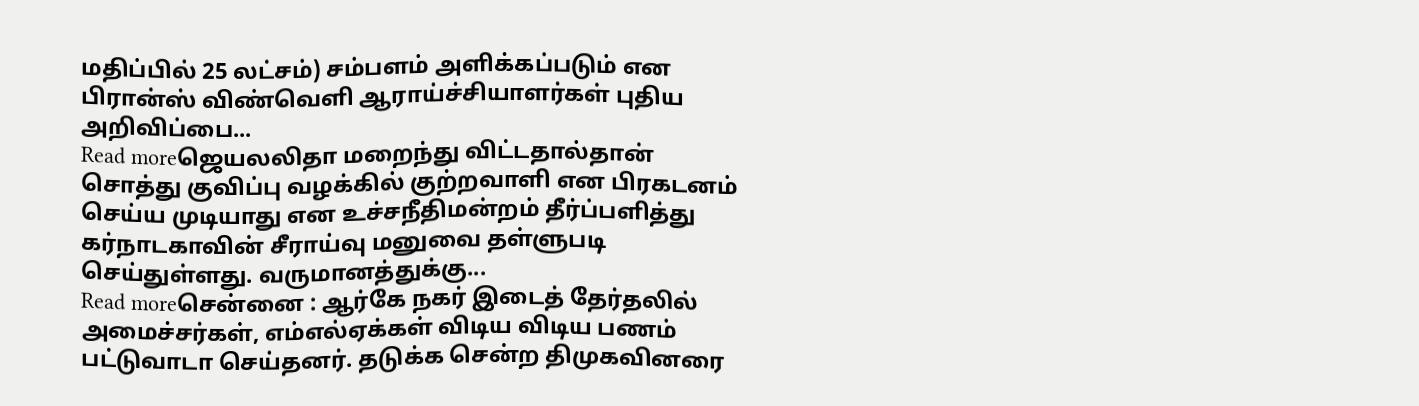மதிப்பில் 25 லட்சம்) சம்பளம் அளிக்கப்படும் என பிரான்ஸ் விண்வெளி ஆராய்ச்சியாளர்கள் புதிய அறிவிப்பை...
Read moreஜெயலலிதா மறைந்து விட்டதால்தான் சொத்து குவிப்பு வழக்கில் குற்றவாளி என பிரகடனம் செய்ய முடியாது என உச்சநீதிமன்றம் தீர்ப்பளித்து கர்நாடகாவின் சீராய்வு மனுவை தள்ளுபடி செய்துள்ளது. வருமானத்துக்கு...
Read moreசென்னை : ஆர்கே நகர் இடைத் தேர்தலில் அமைச்சர்கள், எம்எல்ஏக்கள் விடிய விடிய பணம் பட்டுவாடா செய்தனர். தடுக்க சென்ற திமுகவினரை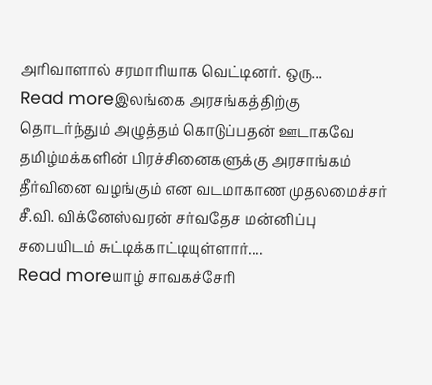அரிவாளால் சரமாரியாக வெட்டினர். ஒரு...
Read moreஇலங்கை அரசங்கத்திற்கு தொடர்ந்தும் அழுத்தம் கொடுப்பதன் ஊடாகவே தமிழ்மக்களின் பிரச்சினைகளுக்கு அரசாங்கம் தீர்வினை வழங்கும் என வடமாகாண முதலமைச்சர் சீ.வி. விக்னேஸ்வரன் சர்வதேச மன்னிப்பு சபையிடம் சுட்டிக்காட்டியுள்ளார்....
Read moreயாழ் சாவகச்சேரி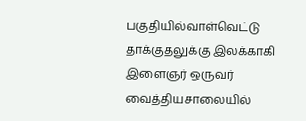பகுதியில்வாள்வெட்டு தாக்குதலுக்கு இலக்காகி இளைஞர் ஒருவர் வைத்தியசாலையில்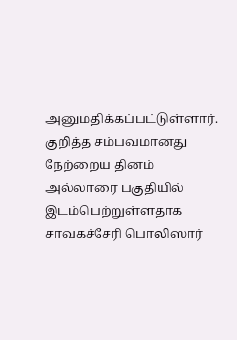அனுமதிக்கப்பட்டுள்ளார். குறித்த சம்பவமானது நேற்றைய தினம் அல்லாரை பகுதியில் இடம்பெற்றுள்ளதாக சாவகச்சேரி பொலிஸார்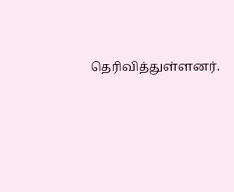தெரிவித்துள்ளனர்.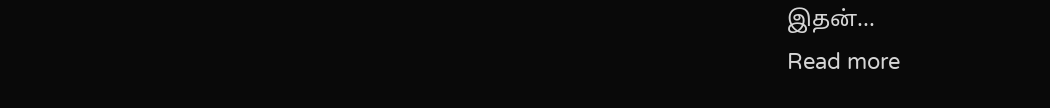இதன்...
Read more